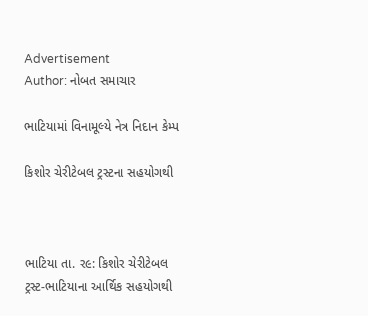Advertisement
Author: નોબત સમાચાર

ભાટિયામાં વિનામૂલ્યે નેત્ર નિદાન કેમ્પ

કિશોર ચેરીટેબલ ટ્રસ્ટના સહયોગથી



ભાટિયા તા. ર૯: કિશોર ચેરીટેબલ ટ્રસ્ટ-ભાટિયાના આર્થિક સહયોગથી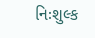નિઃશુલ્ક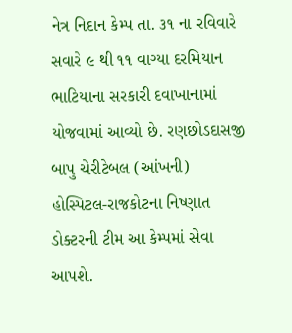નેત્ર નિદાન કેમ્પ તા. ૩૧ ના રવિવારે સવારે ૯ થી ૧૧ વાગ્યા દરમિયાન ભાટિયાના સરકારી દવાખાનામાં યોજવામાં આવ્યો છે. રણછોડદાસજી બાપુ ચેરીટેબલ (આંખની) હોસ્પિટલ-રાજકોટના નિષ્ણાત ડોક્ટરની ટીમ આ કેમ્પમાં સેવા આપશે.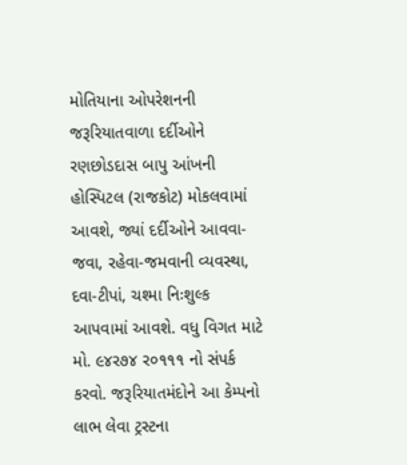મોતિયાના ઓપરેશનની જરૂરિયાતવાળા દર્દીઓને રણછોડદાસ બાપુ આંખની હોસ્પિટલ (રાજકોટ) મોકલવામાં આવશે, જ્યાં દર્દીઓને આવવા-જવા, રહેવા-જમવાની વ્યવસ્થા, દવા-ટીપાં, ચશ્મા નિઃશુલ્ક આપવામાં આવશે. વધુ વિગત માટે મો. ૯૪ર૭૪ ર૦૧૧૧ નો સંપર્ક કરવો. જરૂરિયાતમંદોને આ કેમ્પનો લાભ લેવા ટ્રસ્ટના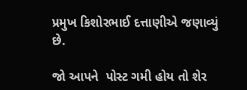પ્રમુખ કિશોરભાઈ દત્તાણીએ જણાવ્યું છે.

જો આપને  પોસ્ટ ગમી હોય તો શેર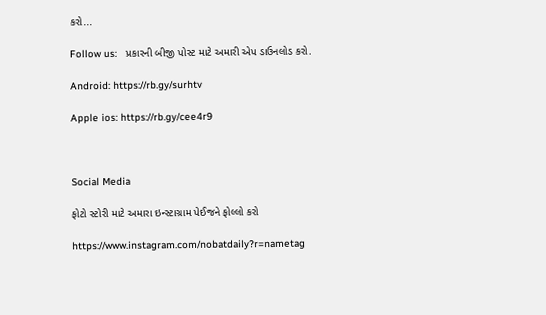કરો...

Follow us:   પ્રકારની બીજી પોસ્ટ માટે અમારી એપ ડાઉનલોડ કરો.

Android: https://rb.gy/surhtv

Apple ios: https://rb.gy/cee4r9



Social Media

ફોટો સ્ટોરી માટે અમારા ઇન્સ્ટાગ્રામ પેઈજને ફોલ્લો કરો

https://www.instagram.com/nobatdaily?r=nametag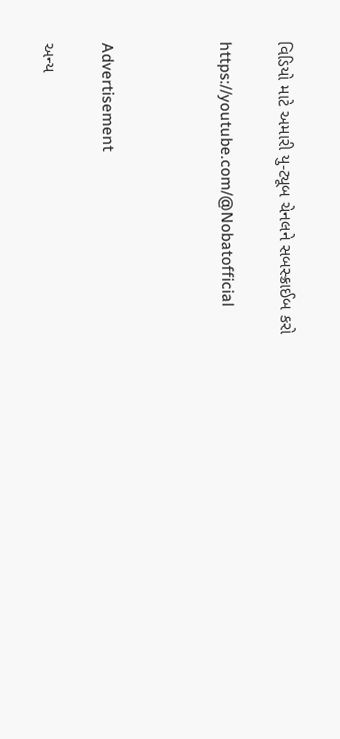વિડિયો માટે અમારી યુ-ટ્યૂબ ચેનલને સબસ્ક્રાઈબ કરો

https://youtube.com/@Nobatofficial



Advertisement

અન્ય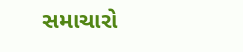સમાચારો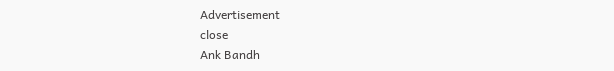Advertisement
close
Ank Bandh